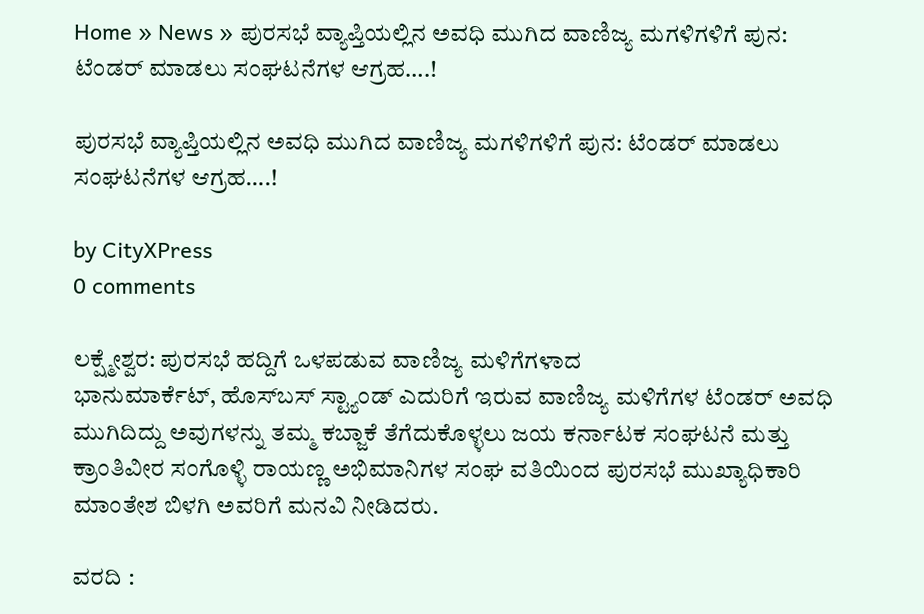Home » News » ಪುರಸಭೆ ವ್ಯಾಪ್ತಿಯಲ್ಲಿನ ಅವಧಿ ಮುಗಿದ ವಾಣಿಜ್ಯ ಮಗಳಿಗಳಿಗೆ ಪುನ: ಟೆಂಡರ್ ಮಾಡಲು ಸಂಘಟನೆಗಳ ಆಗ್ರಹ….!

ಪುರಸಭೆ ವ್ಯಾಪ್ತಿಯಲ್ಲಿನ ಅವಧಿ ಮುಗಿದ ವಾಣಿಜ್ಯ ಮಗಳಿಗಳಿಗೆ ಪುನ: ಟೆಂಡರ್ ಮಾಡಲು ಸಂಘಟನೆಗಳ ಆಗ್ರಹ….!

by CityXPress
0 comments

ಲಕ್ಷ್ಮೇಶ್ವರ: ಪುರಸಭೆ ಹದ್ದಿಗೆ ಒಳಪಡುವ ವಾಣಿಜ್ಯ ಮಳಿಗೆಗಳಾದ
ಭಾನುಮಾರ್ಕೆಟ್, ಹೊಸ್‌ಬಸ್ ಸ್ಟ್ಯಾಂಡ್ ಎದುರಿಗೆ ಇರುವ ವಾಣಿಜ್ಯ ಮಳಿಗೆಗಳ ಟೆಂಡರ್ ಅವಧಿ ಮುಗಿದಿದ್ದು ಅವುಗಳನ್ನು ತಮ್ಮ ಕಬ್ಜಾಕೆ ತೆಗೆದುಕೊಳ್ಳಲು ಜಯ ಕರ್ನಾಟಕ ಸಂಘಟನೆ ಮತ್ತು ಕ್ರಾಂತಿವೀರ ಸಂಗೊಳ್ಳಿ ರಾಯಣ್ಣ ಅಭಿಮಾನಿಗಳ ಸಂಘ ವತಿಯಿಂದ ಪುರಸಭೆ ಮುಖ್ಯಾಧಿಕಾರಿ ಮಾಂತೇಶ ಬಿಳಗಿ ಅವರಿಗೆ ಮನವಿ ನೀಡಿದರು.

ವರದಿ :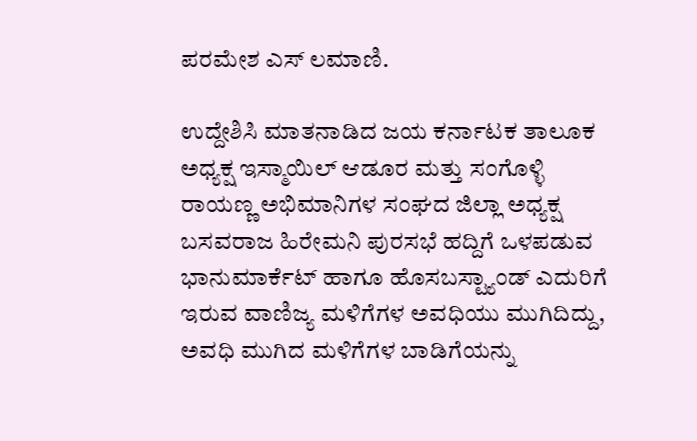ಪರಮೇಶ ಎಸ್ ಲಮಾಣಿ.

ಉದ್ದೇಶಿಸಿ ಮಾತನಾಡಿದ ಜಯ ಕರ್ನಾಟಕ ತಾಲೂಕ ಅಧ್ಯಕ್ಷ ಇಸ್ಮಾಯಿಲ್ ಆಡೂರ ಮತ್ತು ಸಂಗೊಳ್ಳಿ ರಾಯಣ್ಣ ಅಭಿಮಾನಿಗಳ ಸಂಘದ ಜಿಲ್ಲಾ ಅಧ್ಯಕ್ಷ ಬಸವರಾಜ ಹಿರೇಮನಿ ಪುರಸಭೆ ಹದ್ದಿಗೆ ಒಳಪಡುವ ಭಾನುಮಾರ್ಕೆಟ್ ಹಾಗೂ ಹೊಸಬಸ್ಟ್ಯಾಂಡ್ ಎದುರಿಗೆ ಇರುವ ವಾಣಿಜ್ಯ ಮಳಿಗೆಗಳ ಅವಧಿಯು ಮುಗಿದಿದ್ದು, ಅವಧಿ ಮುಗಿದ ಮಳಿಗೆಗಳ ಬಾಡಿಗೆಯನ್ನು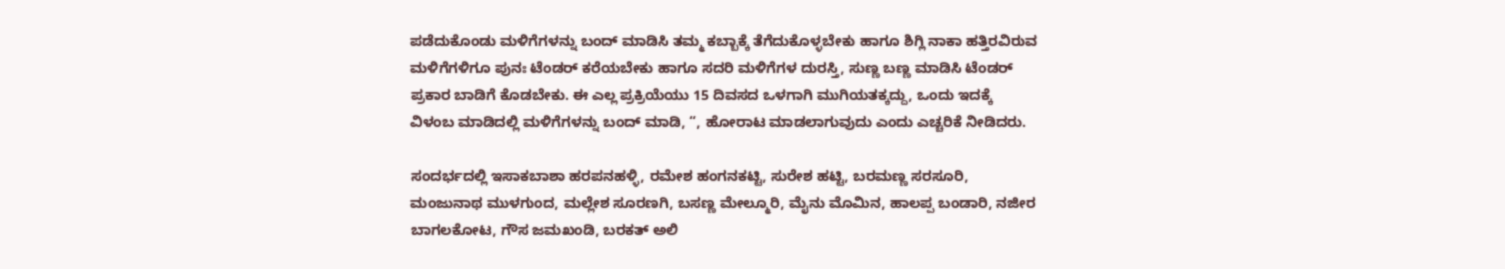ಪಡೆದುಕೊಂಡು ಮಳಿಗೆಗಳನ್ನು ಬಂದ್ ಮಾಡಿಸಿ ತಮ್ಮ ಕಬ್ಬಾಕ್ಕೆ ತೆಗೆದುಕೊಳ್ಳಬೇಕು ಹಾಗೂ ಶಿಗ್ಲಿ ನಾಕಾ ಹತ್ತಿರವಿರುವ ಮಳಿಗೆಗಳಿಗೂ ಪುನಃ ಟೆಂಡರ್ ಕರೆಯಬೇಕು ಹಾಗೂ ಸದರಿ ಮಳಿಗೆಗಳ ದುರಸ್ತಿ, ಸುಣ್ಣ ಬಣ್ಣ ಮಾಡಿಸಿ ಟೆಂಡರ್ ಪ್ರಕಾರ ಬಾಡಿಗೆ ಕೊಡಬೇಕು. ಈ ಎಲ್ಲ ಪ್ರಕ್ರಿಯೆಯು 15 ದಿವಸದ ಒಳಗಾಗಿ ಮುಗಿಯತಕ್ಕದ್ದು, ಒಂದು ಇದಕ್ಕೆ ವಿಳಂಬ ಮಾಡಿದಲ್ಲಿ ಮಳಿಗೆಗಳನ್ನು ಬಂದ್ ಮಾಡಿ, “, ಹೋರಾಟ ಮಾಡಲಾಗುವುದು ಎಂದು ಎಚ್ಚರಿಕೆ ನೀಡಿದರು.

ಸಂದರ್ಭದಲ್ಲಿ ಇಸಾಕಬಾಶಾ ಹರಪನಹಳ್ಳಿ, ರಮೇಶ ಹಂಗನಕಟ್ಟಿ, ಸುರೇಶ ಹಟ್ಟಿ, ಬರಮಣ್ಣ ಸರಸೂರಿ, ಮಂಜುನಾಥ ಮುಳಗುಂದ, ಮಲ್ಲೇಶ ಸೂರಣಗಿ, ಬಸಣ್ಣ ಮೇಲ್ಮೂರಿ, ಮೈನು ಮೊಮಿನ, ಹಾಲಪ್ಪ ಬಂಡಾರಿ, ನಜೀರ ಬಾಗಲಕೋಟ, ಗೌಸ ಜಮಖಂಡಿ, ಬರಕತ್ ಅಲಿ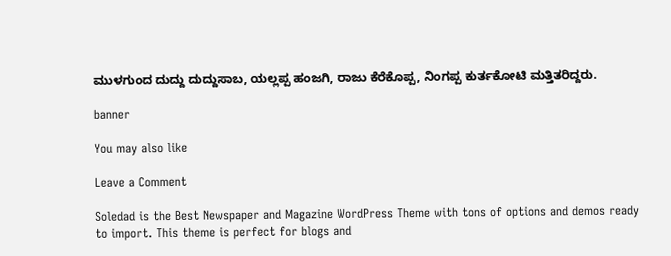ಮುಳಗುಂದ ದುದ್ದು ದುದ್ದುಸಾಬ, ಯಲ್ಲಪ್ಪ ಹಂಜಗಿ, ರಾಜು ಕೆರೆಕೊಪ್ಪ, ನಿಂಗಪ್ಪ ಕುರ್ತಕೋಟಿ ಮತ್ತಿತರಿದ್ದರು.

banner

You may also like

Leave a Comment

Soledad is the Best Newspaper and Magazine WordPress Theme with tons of options and demos ready to import. This theme is perfect for blogs and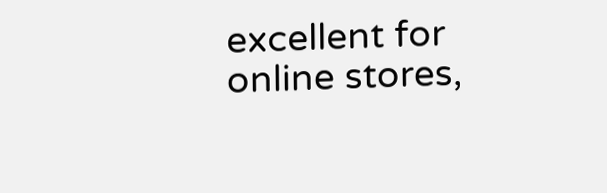excellent for online stores,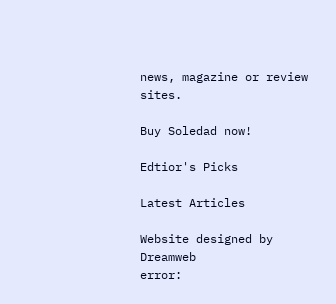news, magazine or review sites.

Buy Soledad now!

Edtior's Picks

Latest Articles

Website designed by Dreamweb
error: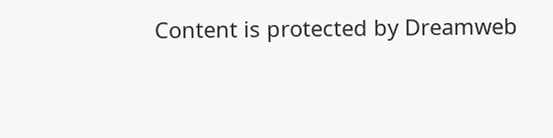Content is protected by Dreamweb